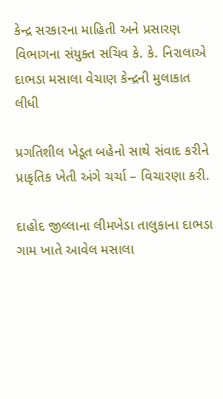કેન્દ્ર સરકારના માહિતી અને પ્રસારણ વિભાગના સંયુક્ત સચિવ કે. કે. નિરાલાએ દાભડા મસાલા વેચાણ કેન્દ્રની મુલાકાત લીધી

પ્રગતિશીલ ખેડૂત બહેનો સાથે સંવાદ કરીને પ્રાકૃતિક ખેતી અંગે ચર્ચા – વિચારણા કરી.

દાહોદ જીલ્લાના લીમખેડા તાલુકાના દાભડા ગામ ખાતે આવેલ મસાલા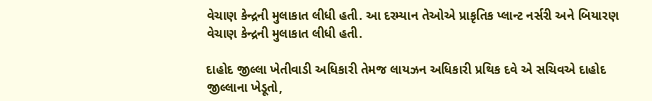વેચાણ કેન્દ્રની મુલાકાત લીધી હતી. આ દરમ્યાન તેઓએ પ્રાકૃતિક પ્લાન્ટ નર્સરી અને બિયારણ વેચાણ કેન્દ્રની મુલાકાત લીધી હતી.

દાહોદ જીલ્લા ખેતીવાડી અધિકારી તેમજ લાયઝન અધિકારી પ્રથિક દવે એ સચિવએ દાહોદ જીલ્લાના ખેડૂતો,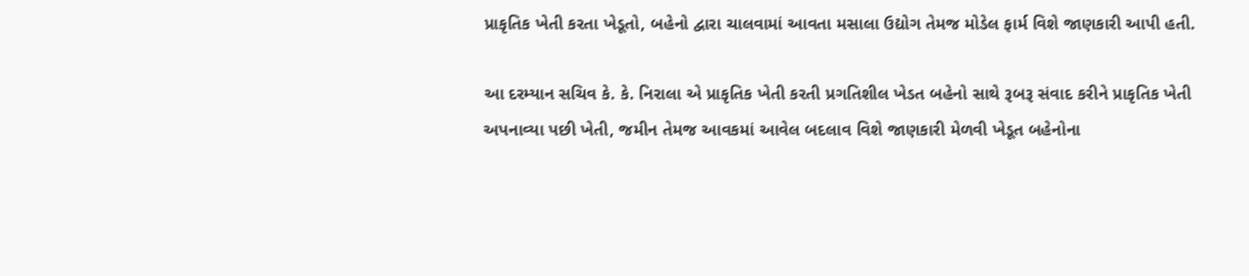પ્રાકૃતિક ખેતી કરતા ખેડૂતો, બહેનો દ્વારા ચાલવામાં આવતા મસાલા ઉદ્યોગ તેમજ મોડેલ ફાર્મ વિશે જાણકારી આપી હતી.

આ દરમ્યાન સચિવ કે. કે. નિરાલા એ પ્રાકૃતિક ખેતી કરતી પ્રગતિશીલ ખેડત બહેનો સાથે રૂબરૂ સંવાદ કરીને પ્રાકૃતિક ખેતી અપનાવ્યા પછી ખેતી, જમીન તેમજ આવકમાં આવેલ બદલાવ વિશે જાણકારી મેળવી ખેડૂત બહેનોના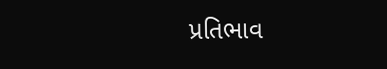પ્રતિભાવ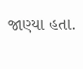જાણ્યા હતા.